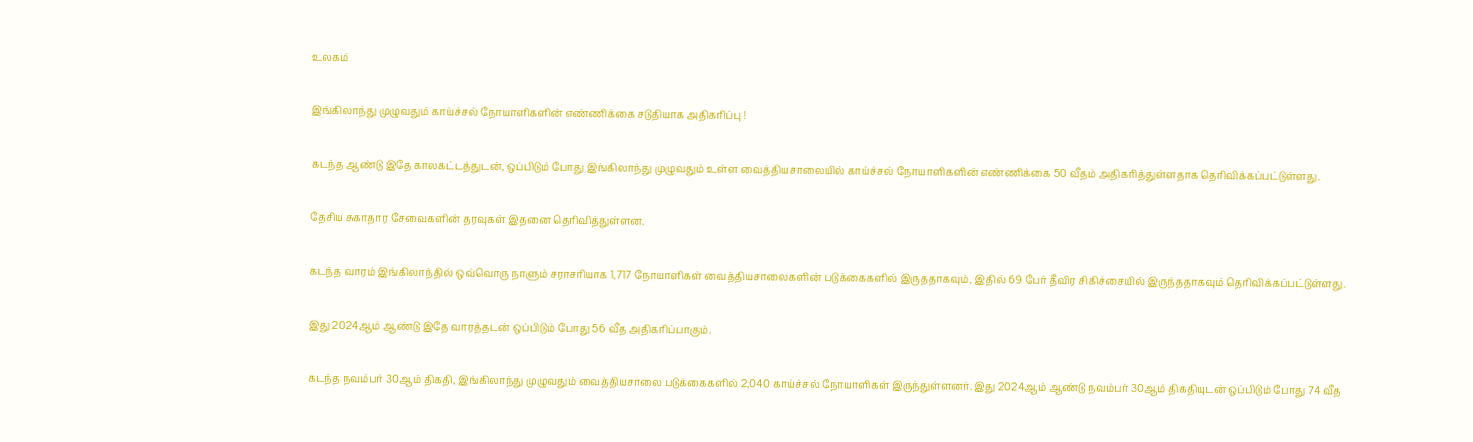உலகம்

இங்கிலாந்து முழுவதும் காய்ச்சல் நோயாளிகளின் எண்ணிக்கை சடுதியாக அதிகரிப்பு !

கடந்த ஆண்டு இதே காலகட்டத்துடன், ஒப்பிடும் போது இங்கிலாந்து முழுவதும் உள்ள வைத்தியசாலையில் காய்ச்சல் நோயாளிகளின் எண்ணிக்கை 50 வீதம் அதிகரித்துள்ளதாக தெரிவிக்கப்பட்டுள்ளது.

தேசிய சுகாதார சேவைகளின் தரவுகள் இதனை தெரிவித்துள்ளன.

கடந்த வாரம் இங்கிலாந்தில் ஒவ்வொரு நாளும் சராசரியாக 1,717 நோயாளிகள் வைத்தியசாலைகளின் படுக்கைகளில் இருததாகவும், இதில் 69 பேர் தீவிர சிகிச்சையில் இருந்ததாகவும் தெரிவிக்கப்பட்டுள்ளது.

இது 2024ஆம் ஆண்டு இதே வாரத்தடன் ஒப்பிடும் போது 56 வீத அதிகரிப்பாகும்.

கடந்த நவம்பர் 30ஆம் திகதி, இங்கிலாந்து முழுவதும் வைத்தியசாலை படுக்கைகளில் 2,040 காய்ச்சல் நோயாளிகள் இருந்துள்ளனர். இது 2024ஆம் ஆண்டு நவம்பர் 30ஆம் திகதியுடன் ஒப்பிடும் போது 74 வீத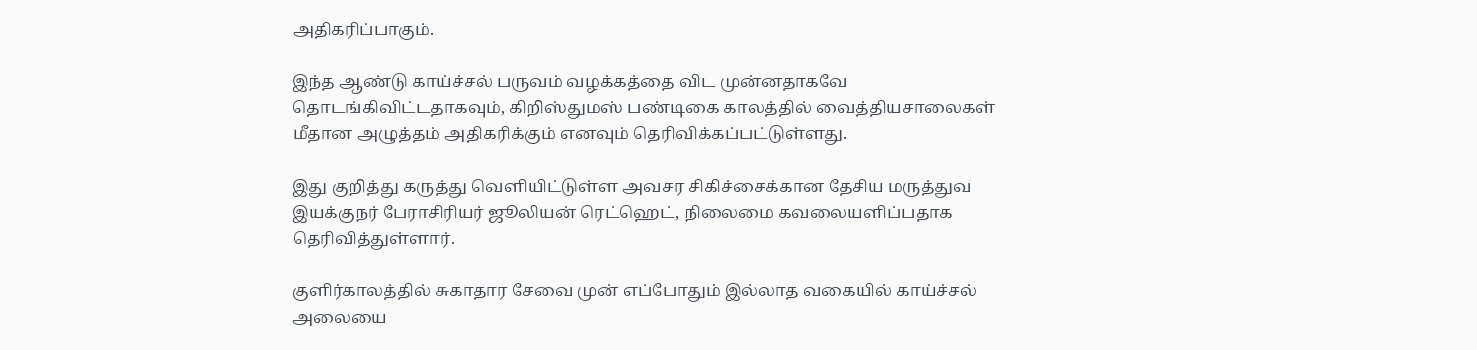அதிகரிப்பாகும்.

இந்த ஆண்டு காய்ச்சல் பருவம் வழக்கத்தை விட முன்னதாகவே தொடங்கிவிட்டதாகவும், கிறிஸ்துமஸ் பண்டிகை காலத்தில் வைத்தியசாலைகள் மீதான அழுத்தம் அதிகரிக்கும் எனவும் தெரிவிக்கப்பட்டுள்ளது.

இது குறித்து கருத்து வெளியிட்டுள்ள அவசர சிகிச்சைக்கான தேசிய மருத்துவ இயக்குநர் பேராசிரியர் ஜூலியன் ரெட்ஹெட், நிலைமை கவலையளிப்பதாக தெரிவித்துள்ளார்.

குளிர்காலத்தில் சுகாதார சேவை முன் எப்போதும் இல்லாத வகையில் காய்ச்சல் அலையை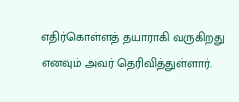எதிர்கொள்ளத் தயாராகி வருகிறது எனவும் அவர் தெரிவித்துள்ளார்.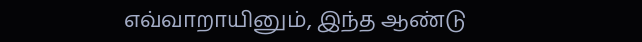எவ்வாறாயினும், இந்த ஆண்டு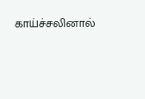காய்ச்சலினால்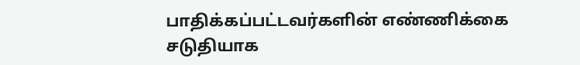பாதிக்கப்பட்டவர்களின் எண்ணிக்கை சடுதியாக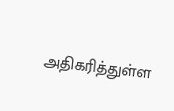அதிகரித்துள்ள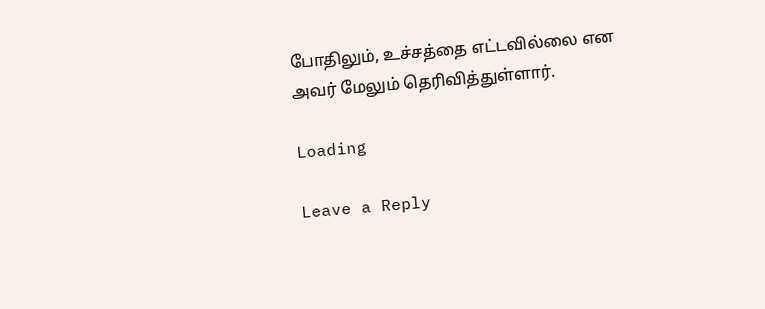போதிலும், உச்சத்தை எட்டவில்லை என அவர் மேலும் தெரிவித்துள்ளார்.

Loading

Leave a Reply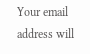Your email address will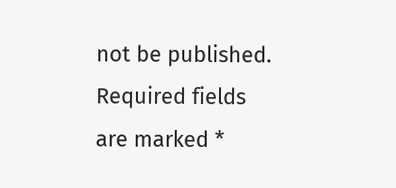not be published. Required fields are marked *